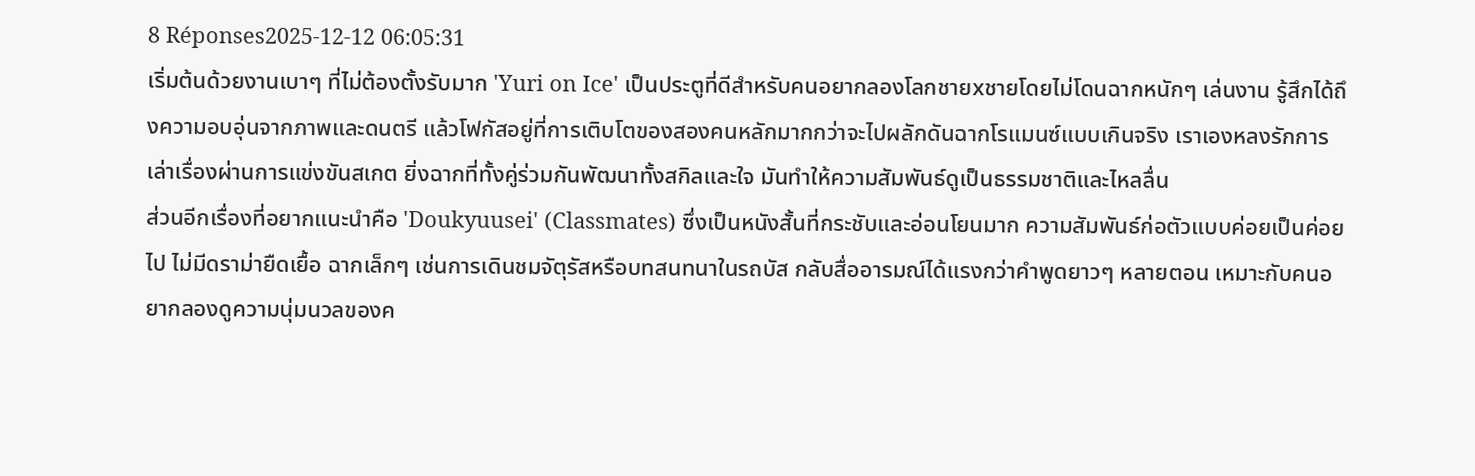8 Réponses2025-12-12 06:05:31
เริ่มต้นด้วยงานเบาๆ ที่ไม่ต้องตั้งรับมาก 'Yuri on Ice' เป็นประตูที่ดีสำหรับคนอยากลองโลกชายxชายโดยไม่โดนฉากหนักๆ เล่นงาน รู้สึกได้ถึงความอบอุ่นจากภาพและดนตรี แล้วโฟกัสอยู่ที่การเติบโตของสองคนหลักมากกว่าจะไปผลักดันฉากโรแมนซ์แบบเกินจริง เราเองหลงรักการเล่าเรื่องผ่านการแข่งขันสเกต ยิ่งฉากที่ทั้งคู่ร่วมกันพัฒนาทั้งสกิลและใจ มันทำให้ความสัมพันธ์ดูเป็นธรรมชาติและไหลลื่น
ส่วนอีกเรื่องที่อยากแนะนำคือ 'Doukyuusei' (Classmates) ซึ่งเป็นหนังสั้นที่กระชับและอ่อนโยนมาก ความสัมพันธ์ก่อตัวแบบค่อยเป็นค่อยไป ไม่มีดราม่ายืดเยื้อ ฉากเล็กๆ เช่นการเดินชมจัตุรัสหรือบทสนทนาในรถบัส กลับสื่ออารมณ์ได้แรงกว่าคำพูดยาวๆ หลายตอน เหมาะกับคนอยากลองดูความนุ่มนวลของค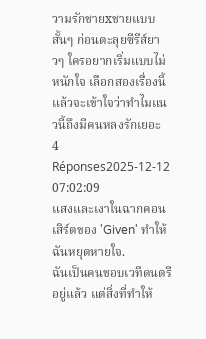วามรักชายxชายแบบสั้นๆ ก่อนตะลุยซีรีส์ยาวๆ ใครอยากเริ่มแบบไม่หนักใจ เลือกสองเรื่องนี้แล้วจะเข้าใจว่าทำไมแนวนี้ถึงมีคนหลงรักเยอะ
4 Réponses2025-12-12 07:02:09
แสงและเงาในฉากคอนเสิร์ตของ 'Given' ทำให้ฉันหยุดหายใจ.
ฉันเป็นคนชอบเวทีดนตรีอยู่แล้ว แต่สิ่งที่ทำให้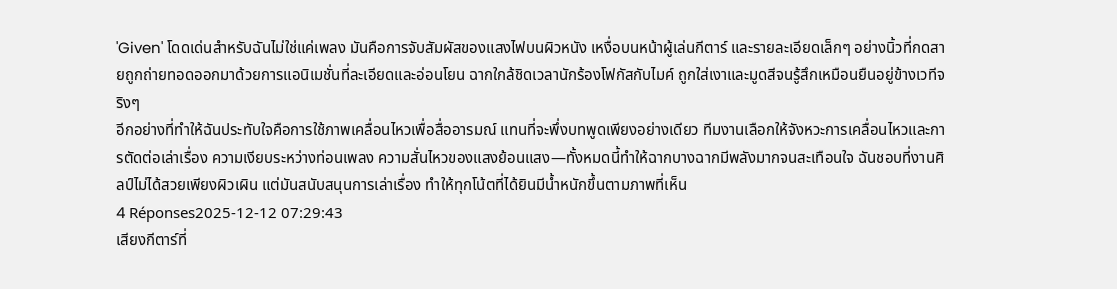'Given' โดดเด่นสำหรับฉันไม่ใช่แค่เพลง มันคือการจับสัมผัสของแสงไฟบนผิวหนัง เหงื่อบนหน้าผู้เล่นกีตาร์ และรายละเอียดเล็กๆ อย่างนิ้วที่กดสายถูกถ่ายทอดออกมาด้วยการแอนิเมชั่นที่ละเอียดและอ่อนโยน ฉากใกล้ชิดเวลานักร้องโฟกัสกับไมค์ ถูกใส่เงาและมูดสีจนรู้สึกเหมือนยืนอยู่ข้างเวทีจริงๆ
อีกอย่างที่ทำให้ฉันประทับใจคือการใช้ภาพเคลื่อนไหวเพื่อสื่ออารมณ์ แทนที่จะพึ่งบทพูดเพียงอย่างเดียว ทีมงานเลือกให้จังหวะการเคลื่อนไหวและการตัดต่อเล่าเรื่อง ความเงียบระหว่างท่อนเพลง ความสั่นไหวของแสงย้อนแสง—ทั้งหมดนี้ทำให้ฉากบางฉากมีพลังมากจนสะเทือนใจ ฉันชอบที่งานศิลป์ไม่ได้สวยเพียงผิวเผิน แต่มันสนับสนุนการเล่าเรื่อง ทำให้ทุกโน้ตที่ได้ยินมีน้ำหนักขึ้นตามภาพที่เห็น
4 Réponses2025-12-12 07:29:43
เสียงกีตาร์ที่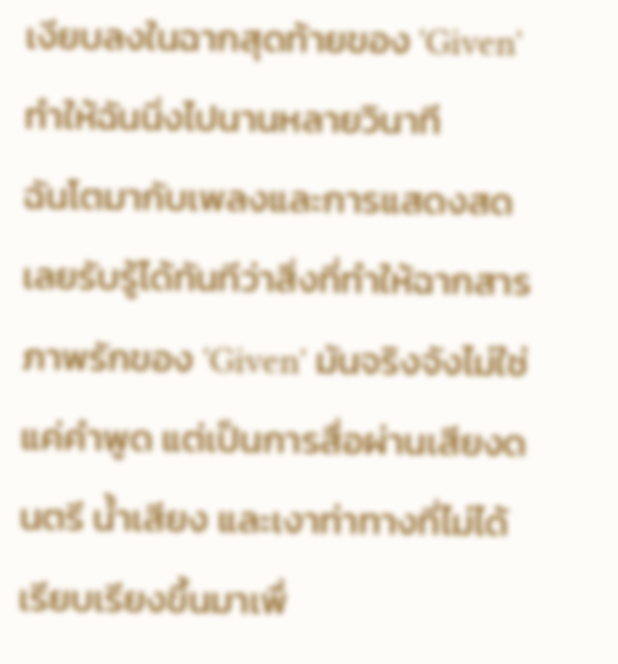เงียบลงในฉากสุดท้ายของ 'Given' ทำให้ฉันนิ่งไปนานหลายวินาที
ฉันโตมากับเพลงและการแสดงสด เลยรับรู้ได้ทันทีว่าสิ่งที่ทำให้ฉากสารภาพรักของ 'Given' มันจริงจังไม่ใช่แค่คำพูด แต่เป็นการสื่อผ่านเสียงดนตรี น้ำเสียง และเงาท่าทางที่ไม่ได้เรียบเรียงขึ้นมาเพื่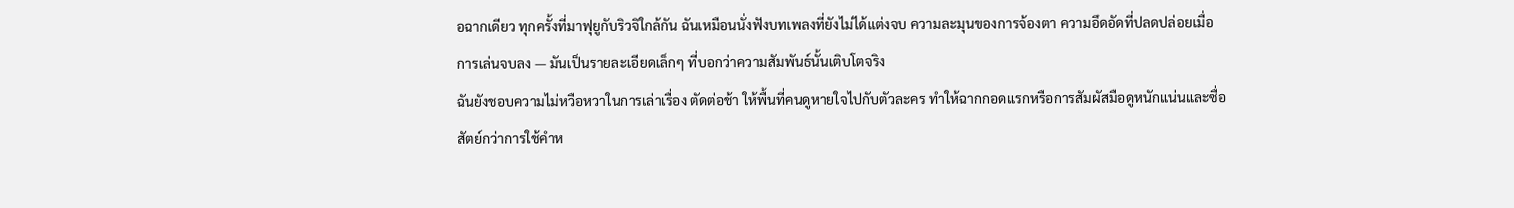อฉากเดียว ทุกครั้งที่มาฟุยูกับริวจิใกล้กัน ฉันเหมือนนั่งฟังบทเพลงที่ยังไม่ได้แต่งจบ ความละมุนของการจ้องตา ความอึดอัดที่ปลดปล่อยเมื่อการเล่นจบลง — มันเป็นรายละเอียดเล็กๆ ที่บอกว่าความสัมพันธ์นั้นเติบโตจริง
ฉันยังชอบความไม่หวือหวาในการเล่าเรื่อง ตัดต่อช้า ให้พื้นที่คนดูหายใจไปกับตัวละคร ทำให้ฉากกอดแรกหรือการสัมผัสมือดูหนักแน่นและซื่อสัตย์กว่าการใช้คำห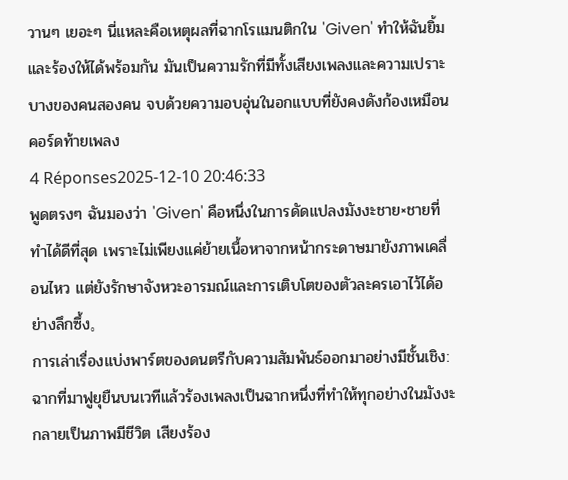วานๆ เยอะๆ นี่แหละคือเหตุผลที่ฉากโรแมนติกใน 'Given' ทำให้ฉันยิ้มและร้องให้ได้พร้อมกัน มันเป็นความรักที่มีทั้งเสียงเพลงและความเปราะบางของคนสองคน จบด้วยความอบอุ่นในอกแบบที่ยังคงดังก้องเหมือนคอร์ดท้ายเพลง
4 Réponses2025-12-10 20:46:33
พูดตรงๆ ฉันมองว่า 'Given' คือหนึ่งในการดัดแปลงมังงะชาย×ชายที่ทำได้ดีที่สุด เพราะไม่เพียงแค่ย้ายเนื้อหาจากหน้ากระดาษมายังภาพเคลื่อนไหว แต่ยังรักษาจังหวะอารมณ์และการเติบโตของตัวละครเอาไว้ได้อย่างลึกซึ้ง。
การเล่าเรื่องแบ่งพาร์ตของดนตรีกับความสัมพันธ์ออกมาอย่างมีชั้นเชิง: ฉากที่มาฟูยุยืนบนเวทีแล้วร้องเพลงเป็นฉากหนึ่งที่ทำให้ทุกอย่างในมังงะกลายเป็นภาพมีชีวิต เสียงร้อง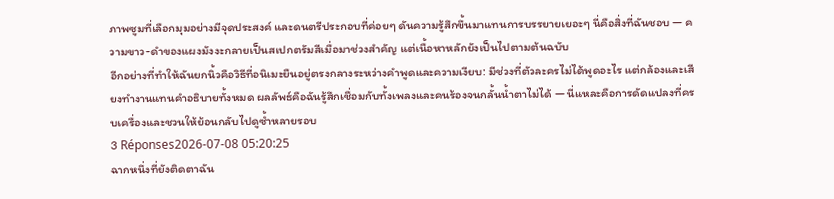ภาพซูมที่เลือกมุมอย่างมีจุดประสงค์ และดนตรีประกอบที่ค่อยๆ ดันความรู้สึกขึ้นมาแทนการบรรยายเยอะๆ นี่คือสิ่งที่ฉันชอบ — ความขาว-ดำของแผงมังงะกลายเป็นสเปกตรัมสีเมื่อมาช่วงสำคัญ แต่เนื้อหาหลักยังเป็นไปตามต้นฉบับ
อีกอย่างที่ทำให้ฉันยกนิ้วคือวิธีที่อนิเมะยืนอยู่ตรงกลางระหว่างคำพูดและความเงียบ: มีช่วงที่ตัวละครไม่ได้พูดอะไร แต่กล้องและเสียงทำงานแทนคำอธิบายทั้งหมด ผลลัพธ์คือฉันรู้สึกเชื่อมกับทั้งเพลงและคนร้องจนกลั้นน้ำตาไม่ได้ — นี่แหละคือการดัดแปลงที่ครบเครื่องและชวนให้ย้อนกลับไปดูซ้ำหลายรอบ
3 Réponses2026-07-08 05:20:25
ฉากหนึ่งที่ยังติดตาฉัน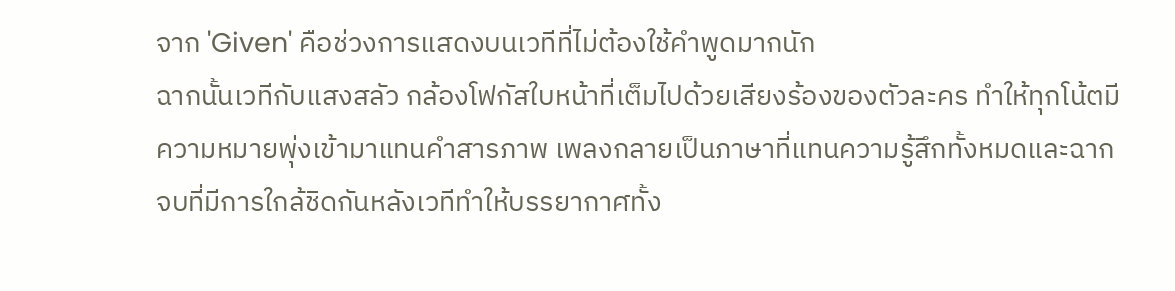จาก 'Given' คือช่วงการแสดงบนเวทีที่ไม่ต้องใช้คำพูดมากนัก
ฉากนั้นเวทีกับแสงสลัว กล้องโฟกัสใบหน้าที่เต็มไปด้วยเสียงร้องของตัวละคร ทำให้ทุกโน้ตมีความหมายพุ่งเข้ามาแทนคำสารภาพ เพลงกลายเป็นภาษาที่แทนความรู้สึกทั้งหมดและฉากจบที่มีการใกล้ชิดกันหลังเวทีทำให้บรรยากาศทั้ง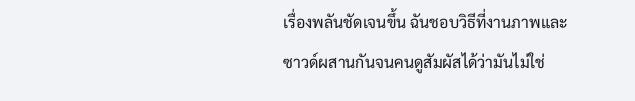เรื่องพลันชัดเจนขึ้น ฉันชอบวิธีที่งานภาพและซาวด์ผสานกันจนคนดูสัมผัสได้ว่ามันไม่ใช่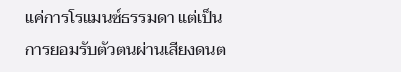แค่การโรแมนซ์ธรรมดา แต่เป็นการยอมรับตัวตนผ่านเสียงดนต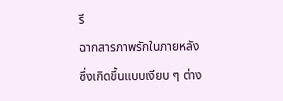รี
ฉากสารภาพรักในภายหลังซึ่งเกิดขึ้นแบบเงียบ ๆ ต่าง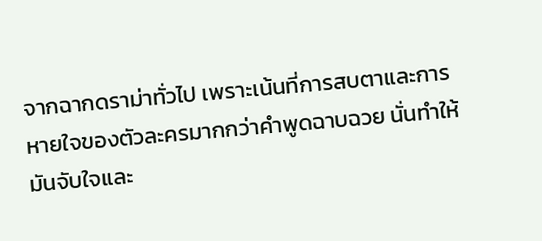จากฉากดราม่าทั่วไป เพราะเน้นที่การสบตาและการหายใจของตัวละครมากกว่าคำพูดฉาบฉวย นั่นทำให้มันจับใจและ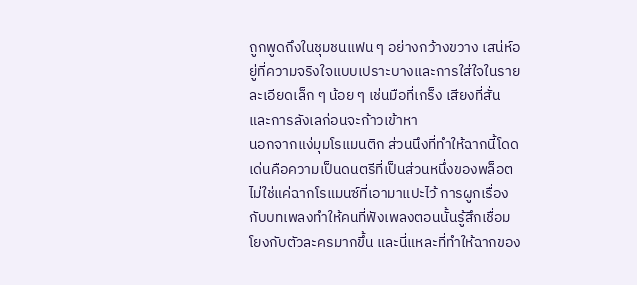ถูกพูดถึงในชุมชนแฟน ๆ อย่างกว้างขวาง เสน่ห์อยู่ที่ความจริงใจแบบเปราะบางและการใส่ใจในรายละเอียดเล็ก ๆ น้อย ๆ เช่นมือที่เกร็ง เสียงที่สั่น และการลังเลก่อนจะก้าวเข้าหา
นอกจากแง่มุมโรแมนติก ส่วนนึงที่ทำให้ฉากนี้โดดเด่นคือความเป็นดนตรีที่เป็นส่วนหนึ่งของพล็อต ไม่ใช่แค่ฉากโรแมนซ์ที่เอามาแปะไว้ การผูกเรื่องกับบทเพลงทำให้คนที่ฟังเพลงตอนนั้นรู้สึกเชื่อมโยงกับตัวละครมากขึ้น และนี่แหละที่ทำให้ฉากของ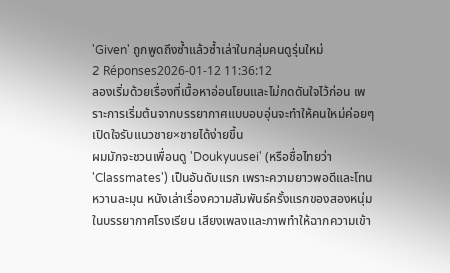'Given' ถูกพูดถึงซ้ำแล้วซ้ำเล่าในกลุ่มคนดูรุ่นใหม่
2 Réponses2026-01-12 11:36:12
ลองเริ่มด้วยเรื่องที่เนื้อหาอ่อนโยนและไม่กดดันใจไว้ก่อน เพราะการเริ่มต้นจากบรรยากาศแบบอบอุ่นจะทำให้คนใหม่ค่อยๆ เปิดใจรับแนวชาย×ชายได้ง่ายขึ้น
ผมมักจะชวนเพื่อนดู 'Doukyuusei' (หรือชื่อไทยว่า 'Classmates') เป็นอันดับแรก เพราะความยาวพอดีและโทนหวานละมุน หนังเล่าเรื่องความสัมพันธ์ครั้งแรกของสองหนุ่มในบรรยากาศโรงเรียน เสียงเพลงและภาพทำให้ฉากความเข้า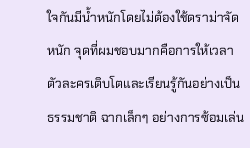ใจกันมีน้ำหนักโดยไม่ต้องใช้ดราม่าจัดหนัก จุดที่ผมชอบมากคือการให้เวลาตัวละครเติบโตและเรียนรู้กันอย่างเป็นธรรมชาติ ฉากเล็กๆ อย่างการซ้อมเล่น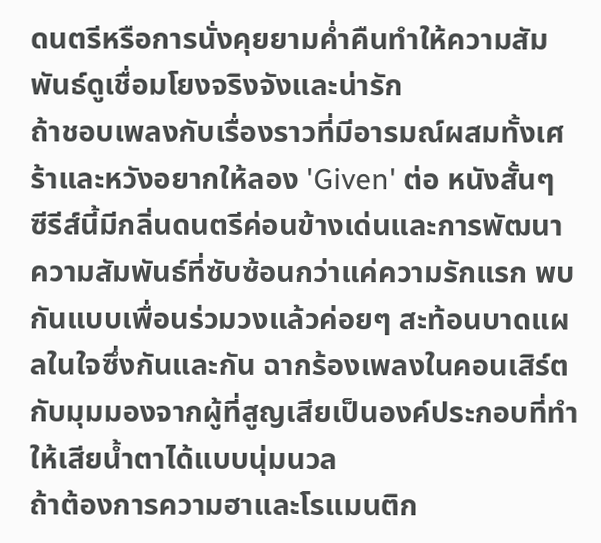ดนตรีหรือการนั่งคุยยามค่ำคืนทำให้ความสัมพันธ์ดูเชื่อมโยงจริงจังและน่ารัก
ถ้าชอบเพลงกับเรื่องราวที่มีอารมณ์ผสมทั้งเศร้าและหวังอยากให้ลอง 'Given' ต่อ หนังสั้นๆ ซีรีส์นี้มีกลิ่นดนตรีค่อนข้างเด่นและการพัฒนาความสัมพันธ์ที่ซับซ้อนกว่าแค่ความรักแรก พบกันแบบเพื่อนร่วมวงแล้วค่อยๆ สะท้อนบาดแผลในใจซึ่งกันและกัน ฉากร้องเพลงในคอนเสิร์ตกับมุมมองจากผู้ที่สูญเสียเป็นองค์ประกอบที่ทำให้เสียน้ำตาได้แบบนุ่มนวล
ถ้าต้องการความฮาและโรแมนติก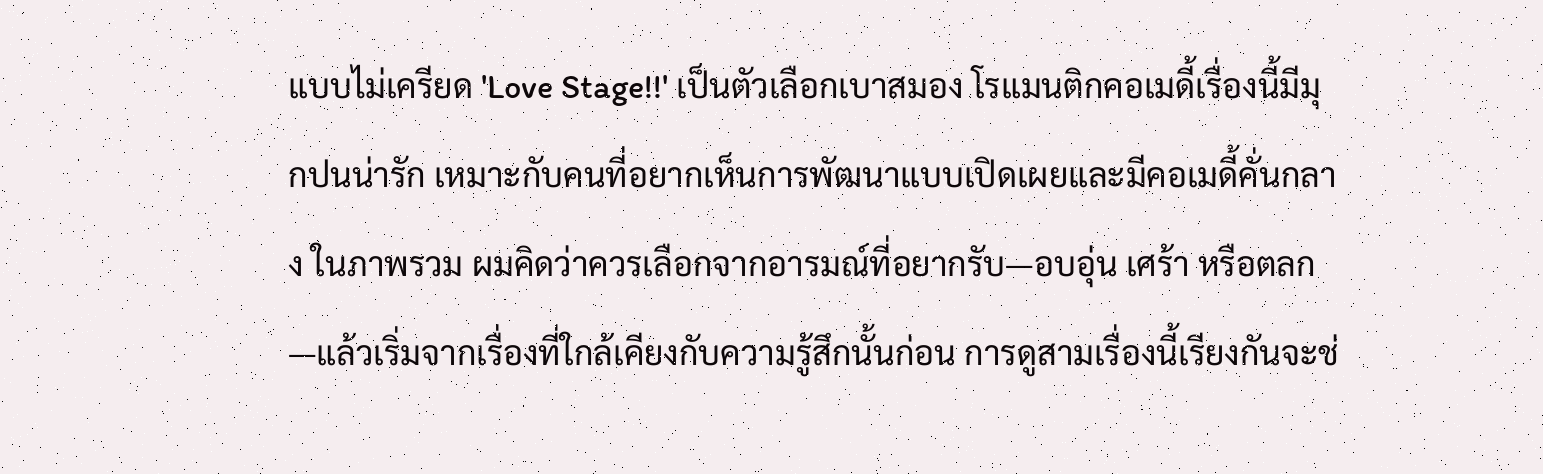แบบไม่เครียด 'Love Stage!!' เป็นตัวเลือกเบาสมอง โรแมนติกคอเมดี้เรื่องนี้มีมุกปนน่ารัก เหมาะกับคนที่อยากเห็นการพัฒนาแบบเปิดเผยและมีคอเมดี้คั่นกลาง ในภาพรวม ผมคิดว่าควรเลือกจากอารมณ์ที่อยากรับ—อบอุ่น เศร้า หรือตลก—แล้วเริ่มจากเรื่องที่ใกล้เคียงกับความรู้สึกนั้นก่อน การดูสามเรื่องนี้เรียงกันจะช่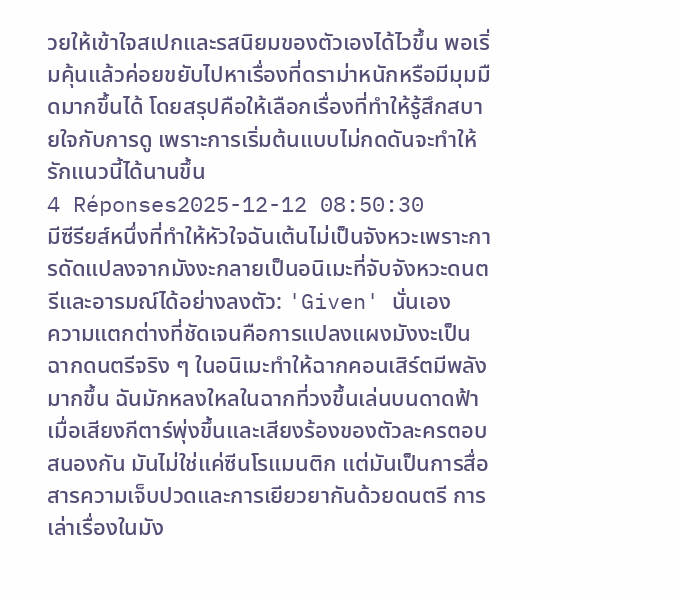วยให้เข้าใจสเปกและรสนิยมของตัวเองได้ไวขึ้น พอเริ่มคุ้นแล้วค่อยขยับไปหาเรื่องที่ดราม่าหนักหรือมีมุมมืดมากขึ้นได้ โดยสรุปคือให้เลือกเรื่องที่ทำให้รู้สึกสบายใจกับการดู เพราะการเริ่มต้นแบบไม่กดดันจะทำให้รักแนวนี้ได้นานขึ้น
4 Réponses2025-12-12 08:50:30
มีซีรียส์หนึ่งที่ทำให้หัวใจฉันเต้นไม่เป็นจังหวะเพราะการดัดแปลงจากมังงะกลายเป็นอนิเมะที่จับจังหวะดนตรีและอารมณ์ได้อย่างลงตัว: 'Given' นั่นเอง
ความแตกต่างที่ชัดเจนคือการแปลงแผงมังงะเป็นฉากดนตรีจริง ๆ ในอนิเมะทำให้ฉากคอนเสิร์ตมีพลังมากขึ้น ฉันมักหลงใหลในฉากที่วงขึ้นเล่นบนดาดฟ้า เมื่อเสียงกีตาร์พุ่งขึ้นและเสียงร้องของตัวละครตอบสนองกัน มันไม่ใช่แค่ซีนโรแมนติก แต่มันเป็นการสื่อสารความเจ็บปวดและการเยียวยากันด้วยดนตรี การเล่าเรื่องในมัง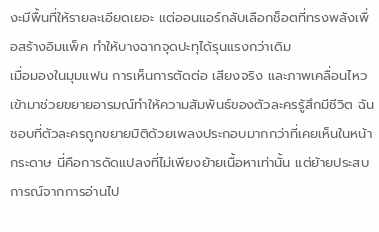งะมีพื้นที่ให้รายละเอียดเยอะ แต่ออนแอร์กลับเลือกช็อตที่ทรงพลังเพื่อสร้างอิมแพ็ค ทำให้บางฉากจุดปะทุได้รุนแรงกว่าเดิม
เมื่อมองในมุมแฟน การเห็นการตัดต่อ เสียงจริง และภาพเคลื่อนไหวเข้ามาช่วยขยายอารมณ์ทำให้ความสัมพันธ์ของตัวละครรู้สึกมีชีวิต ฉันชอบที่ตัวละครถูกขยายมิติด้วยเพลงประกอบมากกว่าที่เคยเห็นในหน้ากระดาษ นี่คือการดัดแปลงที่ไม่เพียงย้ายเนื้อหาเท่านั้น แต่ย้ายประสบการณ์จากการอ่านไป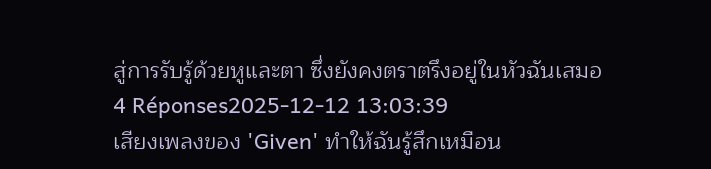สู่การรับรู้ด้วยหูและตา ซึ่งยังคงตราตรึงอยู่ในหัวฉันเสมอ
4 Réponses2025-12-12 13:03:39
เสียงเพลงของ 'Given' ทำให้ฉันรู้สึกเหมือน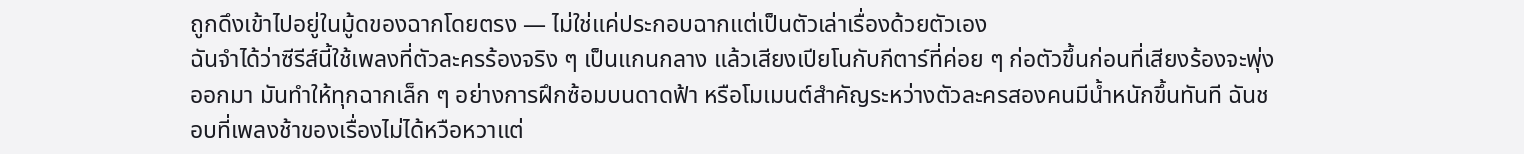ถูกดึงเข้าไปอยู่ในมู้ดของฉากโดยตรง — ไม่ใช่แค่ประกอบฉากแต่เป็นตัวเล่าเรื่องด้วยตัวเอง
ฉันจำได้ว่าซีรีส์นี้ใช้เพลงที่ตัวละครร้องจริง ๆ เป็นแกนกลาง แล้วเสียงเปียโนกับกีตาร์ที่ค่อย ๆ ก่อตัวขึ้นก่อนที่เสียงร้องจะพุ่งออกมา มันทำให้ทุกฉากเล็ก ๆ อย่างการฝึกซ้อมบนดาดฟ้า หรือโมเมนต์สำคัญระหว่างตัวละครสองคนมีน้ำหนักขึ้นทันที ฉันชอบที่เพลงช้าของเรื่องไม่ได้หวือหวาแต่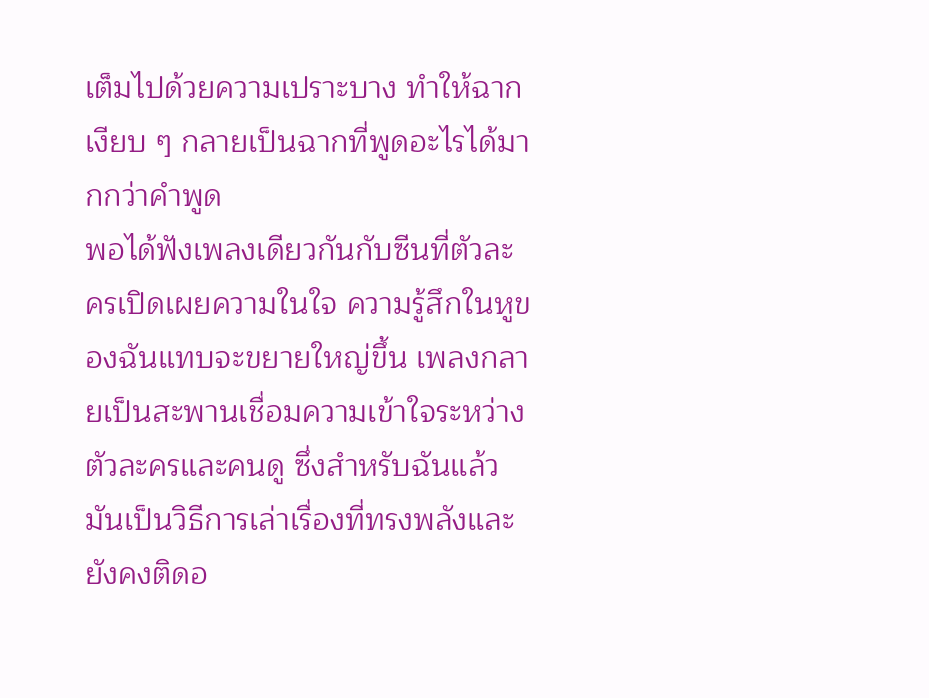เต็มไปด้วยความเปราะบาง ทำให้ฉากเงียบ ๆ กลายเป็นฉากที่พูดอะไรได้มากกว่าคำพูด
พอได้ฟังเพลงเดียวกันกับซีนที่ตัวละครเปิดเผยความในใจ ความรู้สึกในหูของฉันแทบจะขยายใหญ่ขึ้น เพลงกลายเป็นสะพานเชื่อมความเข้าใจระหว่างตัวละครและคนดู ซึ่งสำหรับฉันแล้วมันเป็นวิธีการเล่าเรื่องที่ทรงพลังและยังคงติดอ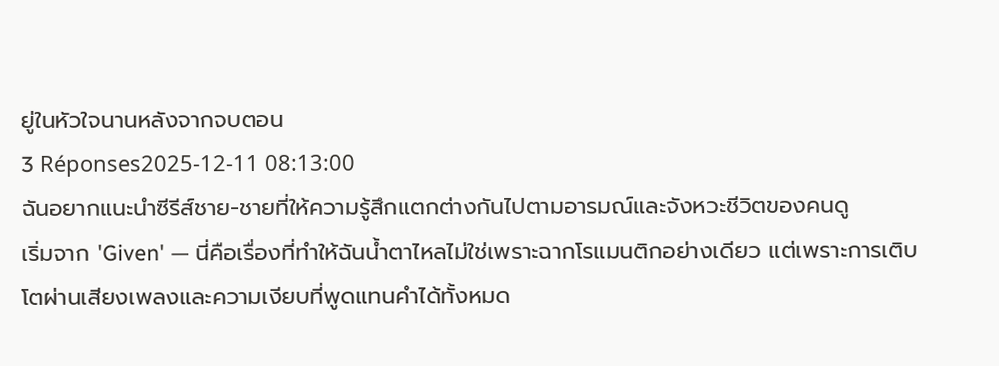ยู่ในหัวใจนานหลังจากจบตอน
3 Réponses2025-12-11 08:13:00
ฉันอยากแนะนำซีรีส์ชาย-ชายที่ให้ความรู้สึกแตกต่างกันไปตามอารมณ์และจังหวะชีวิตของคนดู
เริ่มจาก 'Given' — นี่คือเรื่องที่ทำให้ฉันน้ำตาไหลไม่ใช่เพราะฉากโรแมนติกอย่างเดียว แต่เพราะการเติบโตผ่านเสียงเพลงและความเงียบที่พูดแทนคำได้ทั้งหมด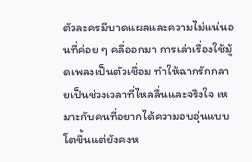ตัวละครมีบาดแผลและความไม่แน่นอนที่ค่อย ๆ คลี่ออกมา การเล่าเรื่องใช้มู้ดเพลงเป็นตัวเชื่อม ทำให้ฉากรักกลายเป็นช่วงเวลาที่ไหลลื่นและจริงใจ เหมาะกับคนที่อยากได้ความอบอุ่นแบบโตขึ้นแต่ยังคงห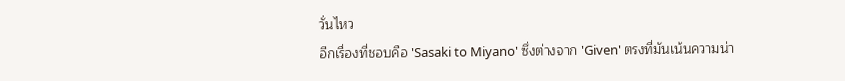วั่นไหว
อีกเรื่องที่ชอบคือ 'Sasaki to Miyano' ซึ่งต่างจาก 'Given' ตรงที่มันเน้นความน่า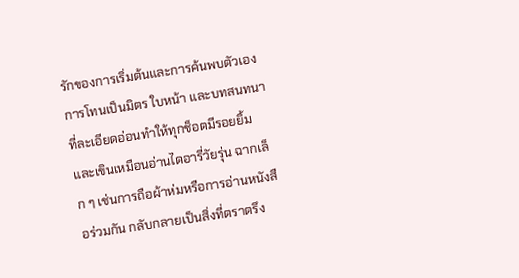รักของการเริ่มต้นและการค้นพบตัวเอง การโทนเป็นมิตร ใบหน้า และบทสนทนาที่ละเอียดอ่อนทำให้ทุกช็อตมีรอยยิ้มและเขินเหมือนอ่านไดอารี่วัยรุ่น ฉากเล็ก ๆ เช่นการถือผ้าห่มหรือการอ่านหนังสือร่วมกัน กลับกลายเป็นสิ่งที่ตราตรึง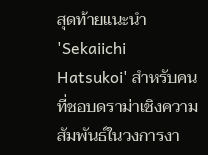สุดท้ายแนะนำ 'Sekaiichi Hatsukoi' สำหรับคนที่ชอบดราม่าเชิงความสัมพันธ์ในวงการงา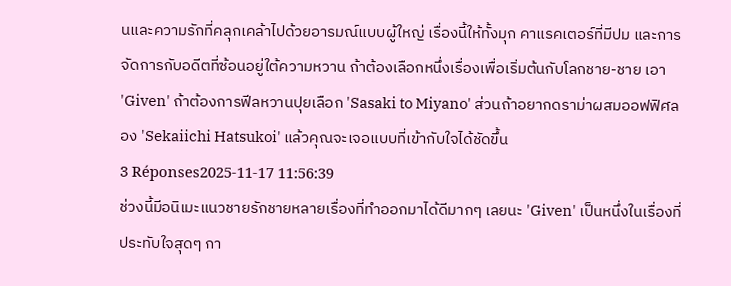นและความรักที่คลุกเคล้าไปด้วยอารมณ์แบบผู้ใหญ่ เรื่องนี้ให้ทั้งมุก คาแรคเตอร์ที่มีปม และการจัดการกับอดีตที่ซ้อนอยู่ใต้ความหวาน ถ้าต้องเลือกหนึ่งเรื่องเพื่อเริ่มต้นกับโลกชาย-ชาย เอา 'Given' ถ้าต้องการฟีลหวานปุยเลือก 'Sasaki to Miyano' ส่วนถ้าอยากดราม่าผสมออฟฟิศลอง 'Sekaiichi Hatsukoi' แล้วคุณจะเจอแบบที่เข้ากับใจได้ชัดขึ้น
3 Réponses2025-11-17 11:56:39
ช่วงนี้มีอนิเมะแนวชายรักชายหลายเรื่องที่ทำออกมาได้ดีมากๆ เลยนะ 'Given' เป็นหนึ่งในเรื่องที่ประทับใจสุดๆ กา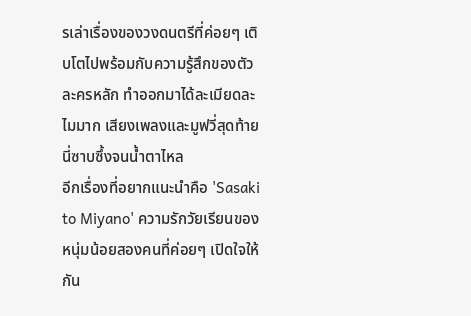รเล่าเรื่องของวงดนตรีที่ค่อยๆ เติบโตไปพร้อมกับความรู้สึกของตัวละครหลัก ทำออกมาได้ละเมียดละไมมาก เสียงเพลงและมูฟวี่สุดท้ายนี่ซาบซึ้งจนน้ำตาไหล
อีกเรื่องที่อยากแนะนำคือ 'Sasaki to Miyano' ความรักวัยเรียนของหนุ่มน้อยสองคนที่ค่อยๆ เปิดใจให้กัน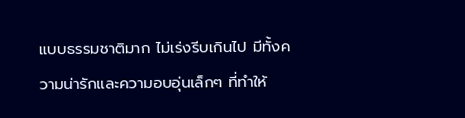แบบธรรมชาติมาก ไม่เร่งรีบเกินไป มีทั้งความน่ารักและความอบอุ่นเล็กๆ ที่ทำให้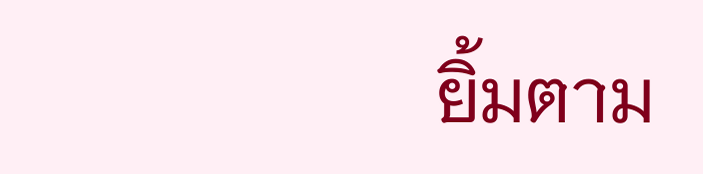ยิ้มตาม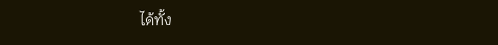ได้ทั้ง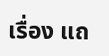เรื่อง แถ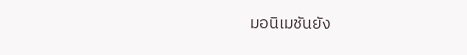มอนิเมชันยัง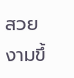สวยงามขึ้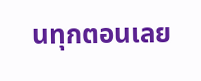นทุกตอนเลย